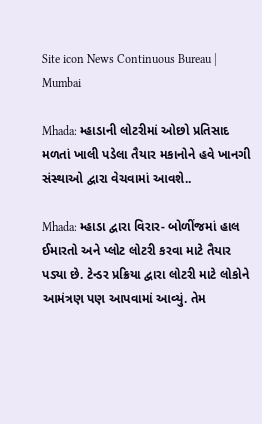Site icon News Continuous Bureau | Mumbai

Mhada: મ્હાડાની લોટરીમાં ઓછો પ્રતિસાદ મળતાં ખાલી પડેલા તૈયાર મકાનોને હવે ખાનગી સંસ્થાઓ દ્વારા વેચવામાં આવશે..

Mhada: મ્હાડા દ્વારા વિરાર- બોળીંજમાં હાલ ઈમારતો અને પ્લોટ લોટરી કરવા માટે તૈયાર પડ્યા છે. ટેન્ડર પ્રક્રિયા દ્વારા લોટરી માટે લોકોને આમંત્રણ પણ આપવામાં આવ્યું. તેમ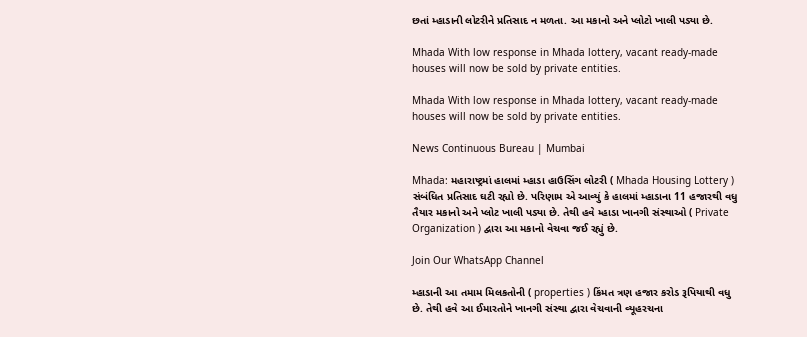છતાં મ્હાડાની લોટરીને પ્રતિસાદ ન મળતા. આ મકાનો અને પ્લોટો ખાલી પડ્યા છે.

Mhada With low response in Mhada lottery, vacant ready-made houses will now be sold by private entities.

Mhada With low response in Mhada lottery, vacant ready-made houses will now be sold by private entities.

News Continuous Bureau | Mumbai

Mhada: મહારાષ્ટ્રમાં હાલમાં મ્હાડા હાઉસિંગ લોટરી ( Mhada Housing Lottery ) સંબંધિત પ્રતિસાદ ઘટી રહ્યો છે. પરિણામ એ આવ્યું કે હાલમાં મ્હાડાના 11 હજારથી વધુ તૈયાર મકાનો અને પ્લોટ ખાલી પડ્યા છે. તેથી હવે મ્હાડા ખાનગી સંસ્થાઓ ( Private Organization ) દ્વારા આ મકાનો વેચવા જઈ રહ્યું છે.

Join Our WhatsApp Channel

મ્હાડાની આ તમામ મિલકતોની ( properties ) કિંમત ત્રણ હજાર કરોડ રૂપિયાથી વધુ છે. તેથી હવે આ ઈમારતોને ખાનગી સંસ્થા દ્વારા વેચવાની વ્યૂહરચના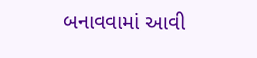બનાવવામાં આવી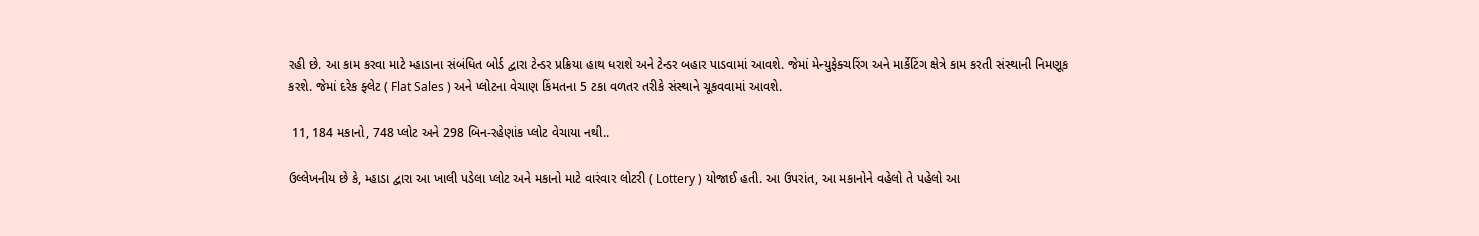રહી છે. આ કામ કરવા માટે મ્હાડાના સંબંધિત બોર્ડ દ્વારા ટેન્ડર પ્રક્રિયા હાથ ધરાશે અને ટેન્ડર બહાર પાડવામાં આવશે. જેમાં મેન્યુફેક્ચરિંગ અને માર્કેટિંગ ક્ષેત્રે કામ કરતી સંસ્થાની નિમણૂક કરશે. જેમાં દરેક ફ્લેટ ( Flat Sales ) અને પ્લોટના વેચાણ કિંમતના 5 ટકા વળતર તરીકે સંસ્થાને ચૂકવવામાં આવશે.

 11, 184 મકાનો, 748 પ્લોટ અને 298 બિન-રહેણાંક પ્લોટ વેચાયા નથી..

ઉલ્લેખનીય છે કે, મ્હાડા દ્વારા આ ખાલી પડેલા પ્લોટ અને મકાનો માટે વારંવાર લોટરી ( Lottery ) યોજાઈ હતી. આ ઉપરાંત, આ મકાનોને વહેલો તે પહેલો આ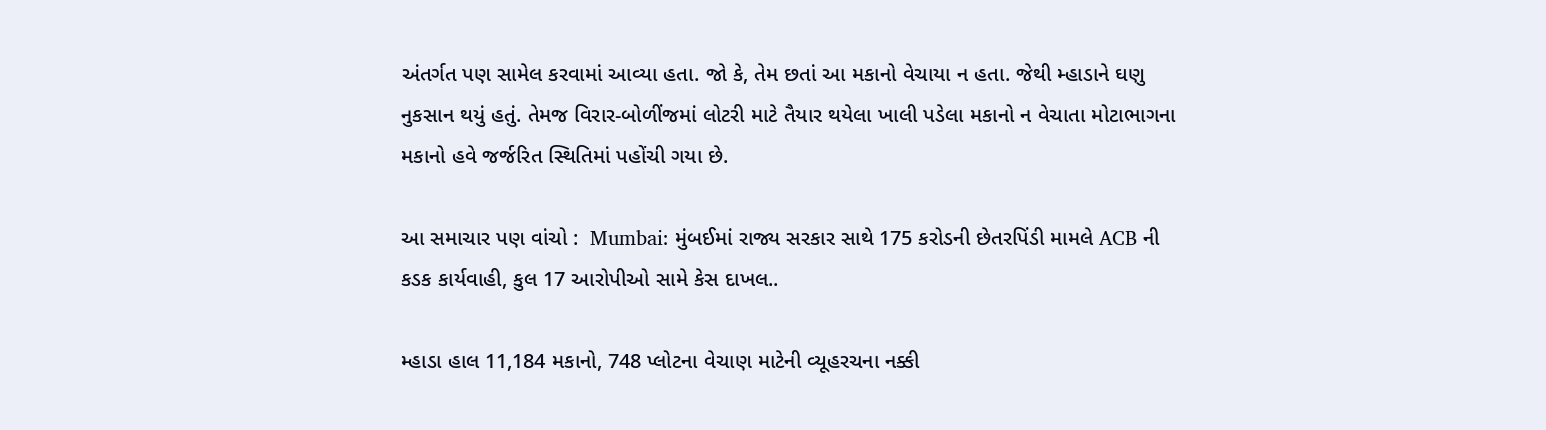અંતર્ગત પણ સામેલ કરવામાં આવ્યા હતા. જો કે, તેમ છતાં આ મકાનો વેચાયા ન હતા. જેથી મ્હાડાને ઘણુ નુકસાન થયું હતું. તેમજ વિરાર-બોળીંજમાં લોટરી માટે તૈયાર થયેલા ખાલી પડેલા મકાનો ન વેચાતા મોટાભાગના મકાનો હવે જર્જરિત સ્થિતિમાં પહોંચી ગયા છે.

આ સમાચાર પણ વાંચો :  Mumbai: મુંબઈમાં રાજ્ય સરકાર સાથે 175 કરોડની છેતરપિંડી મામલે ACB ની કડક કાર્યવાહી, કુલ 17 આરોપીઓ સામે કેસ દાખલ..

મ્હાડા હાલ 11,184 મકાનો, 748 પ્લોટના વેચાણ માટેની વ્યૂહરચના નક્કી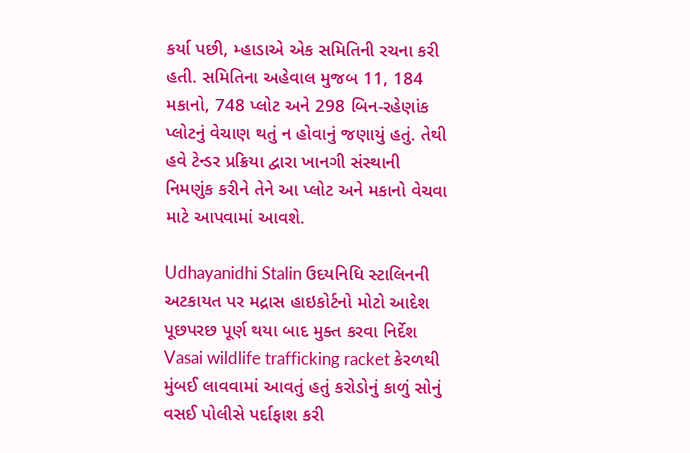કર્યા પછી, મ્હાડાએ એક સમિતિની રચના કરી હતી. સમિતિના અહેવાલ મુજબ 11, 184 મકાનો, 748 પ્લોટ અને 298 બિન-રહેણાંક પ્લોટનું વેચાણ થતું ન હોવાનું જણાયું હતું. તેથી હવે ટેન્ડર પ્રક્રિયા દ્વારા ખાનગી સંસ્થાની નિમણુંક કરીને તેને આ પ્લોટ અને મકાનો વેચવા માટે આપવામાં આવશે.

Udhayanidhi Stalin ઉદયનિધિ સ્ટાલિનની અટકાયત પર મદ્રાસ હાઇકોર્ટનો મોટો આદેશ પૂછપરછ પૂર્ણ થયા બાદ મુક્ત કરવા નિર્દેશ
Vasai wildlife trafficking racket કેરળથી મુંબઈ લાવવામાં આવતું હતું કરોડોનું કાળું સોનું વસઈ પોલીસે પર્દાફાશ કરી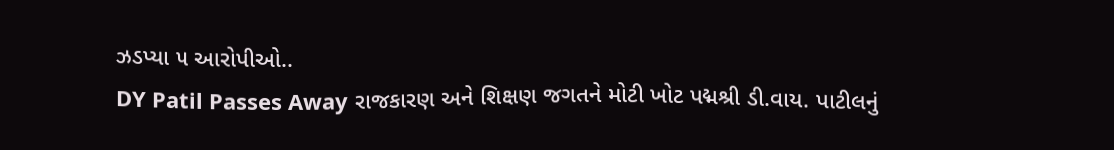ઝડપ્યા ૫ આરોપીઓ..
DY Patil Passes Away રાજકારણ અને શિક્ષણ જગતને મોટી ખોટ પદ્મશ્રી ડી.વાય. પાટીલનું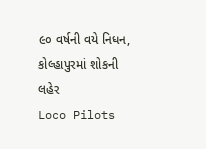૯૦ વર્ષની વયે નિધન, કોલ્હાપુરમાં શોકની લહેર
Loco Pilots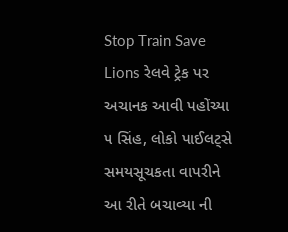Stop Train Save Lions રેલવે ટ્રેક પર અચાનક આવી પહોંચ્યા ૫ સિંહ, લોકો પાઈલટ્સે સમયસૂચકતા વાપરીને આ રીતે બચાવ્યા ની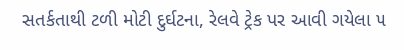સતર્કતાથી ટળી મોટી દુર્ઘટના, રેલવે ટ્રેક પર આવી ગયેલા ૫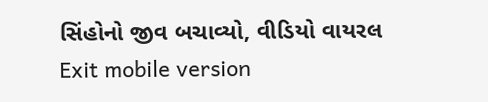સિંહોનો જીવ બચાવ્યો, વીડિયો વાયરલ
Exit mobile version